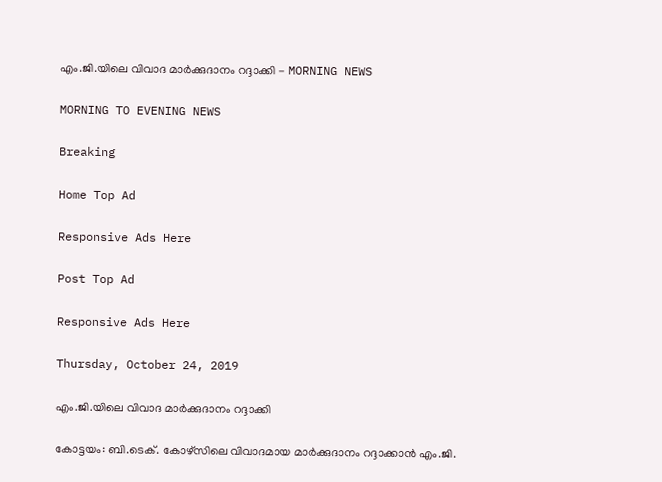എം.ജി.യിലെ വിവാദ മാർക്കുദാനം റദ്ദാക്കി - MORNING NEWS

MORNING TO EVENING NEWS

Breaking

Home Top Ad

Responsive Ads Here

Post Top Ad

Responsive Ads Here

Thursday, October 24, 2019

എം.ജി.യിലെ വിവാദ മാർക്കുദാനം റദ്ദാക്കി

കോട്ടയം: ബി.ടെക്. കോഴ്സിലെ വിവാദമായ മാർക്കുദാനം റദ്ദാക്കാൻ എം.ജി.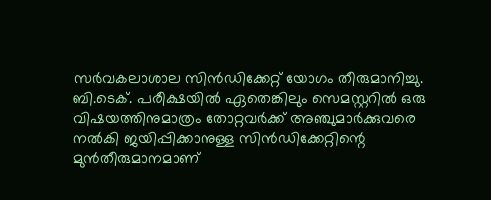സർവകലാശാല സിൻഡിക്കേറ്റ് യോഗം തീരുമാനിച്ചു. ബി.ടെക്. പരീക്ഷയിൽ ഏതെങ്കിലും സെമസ്റ്ററിൽ ഒരു വിഷയത്തിനുമാത്രം തോറ്റവർക്ക് അഞ്ചുമാർക്കുവരെ നൽകി ജയിപ്പിക്കാനുള്ള സിൻഡിക്കേറ്റിന്റെ മുൻതീരുമാനമാണ്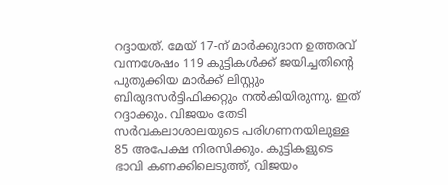റദ്ദായത്. മേയ് 17-ന് മാർക്കുദാന ഉത്തരവ് വന്നശേഷം 119 കുട്ടികൾക്ക് ജയിച്ചതിന്റെ പുതുക്കിയ മാർക്ക് ലിസ്റ്റും ബിരുദസർട്ടിഫിക്കറ്റും നൽകിയിരുന്നു. ഇത് റദ്ദാക്കും. വിജയം തേടി സർവകലാശാലയുടെ പരിഗണനയിലുള്ള 85 അപേക്ഷ നിരസിക്കും. കുട്ടികളുടെ ഭാവി കണക്കിലെടുത്ത്, വിജയം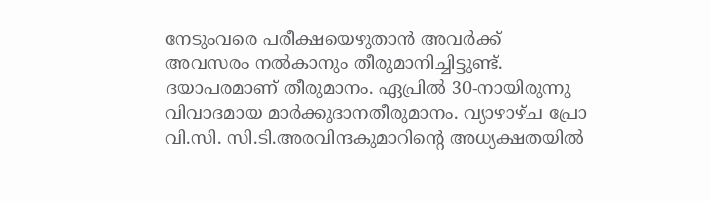നേടുംവരെ പരീക്ഷയെഴുതാൻ അവർക്ക് അവസരം നൽകാനും തീരുമാനിച്ചിട്ടുണ്ട്. ദയാപരമാണ് തീരുമാനം. ഏപ്രിൽ 30-നായിരുന്നു വിവാദമായ മാർക്കുദാനതീരുമാനം. വ്യാഴാഴ്ച പ്രോ വി.സി. സി.ടി.അരവിന്ദകുമാറിന്റെ അധ്യക്ഷതയിൽ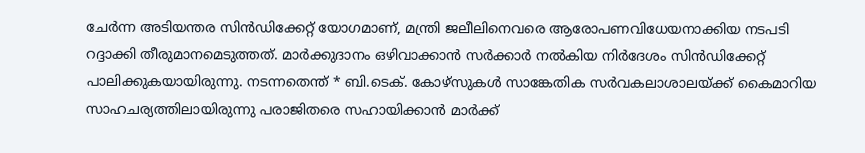ചേർന്ന അടിയന്തര സിൻഡിക്കേറ്റ് യോഗമാണ്, മന്ത്രി ജലീലിനെവരെ ആരോപണവിധേയനാക്കിയ നടപടി റദ്ദാക്കി തീരുമാനമെടുത്തത്. മാർക്കുദാനം ഒഴിവാക്കാൻ സർക്കാർ നൽകിയ നിർദേശം സിൻഡിക്കേറ്റ് പാലിക്കുകയായിരുന്നു. നടന്നതെന്ത് * ബി.ടെക്. കോഴ്സുകൾ സാങ്കേതിക സർവകലാശാലയ്ക്ക് കൈമാറിയ സാഹചര്യത്തിലായിരുന്നു പരാജിതരെ സഹായിക്കാൻ മാർക്ക്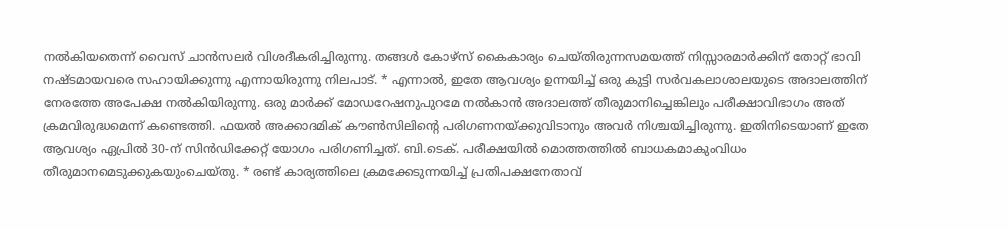നൽകിയതെന്ന് വൈസ് ചാൻസലർ വിശദീകരിച്ചിരുന്നു. തങ്ങൾ കോഴ്സ് കൈകാര്യം ചെയ്തിരുന്നസമയത്ത് നിസ്സാരമാർക്കിന് തോറ്റ് ഭാവി നഷ്ടമായവരെ സഹായിക്കുന്നു എന്നായിരുന്നു നിലപാട്. * എന്നാൽ, ഇതേ ആവശ്യം ഉന്നയിച്ച് ഒരു കുട്ടി സർവകലാശാലയുടെ അദാലത്തിന് നേരത്തേ അപേക്ഷ നൽകിയിരുന്നു. ഒരു മാർക്ക് മോഡറേഷനുപുറമേ നൽകാൻ അദാലത്ത് തീരുമാനിച്ചെങ്കിലും പരീക്ഷാവിഭാഗം അത് ക്രമവിരുദ്ധമെന്ന് കണ്ടെത്തി. ഫയൽ അക്കാദമിക് കൗൺസിലിന്റെ പരിഗണനയ്ക്കുവിടാനും അവർ നിശ്ചയിച്ചിരുന്നു. ഇതിനിടെയാണ് ഇതേ ആവശ്യം ഏപ്രിൽ 30-ന് സിൻഡിക്കേറ്റ് യോഗം പരിഗണിച്ചത്. ബി.ടെക്. പരീക്ഷയിൽ മൊത്തത്തിൽ ബാധകമാകുംവിധം തീരുമാനമെടുക്കുകയുംചെയ്തു. * രണ്ട് കാര്യത്തിലെ ക്രമക്കേടുന്നയിച്ച് പ്രതിപക്ഷനേതാവ്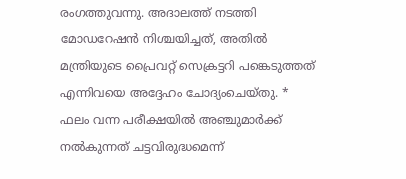രംഗത്തുവന്നു. അദാലത്ത് നടത്തി മോഡറേഷൻ നിശ്ചയിച്ചത്, അതിൽ മന്ത്രിയുടെ പ്രൈവറ്റ് സെക്രട്ടറി പങ്കെടുത്തത് എന്നിവയെ അദ്ദേഹം ചോദ്യംചെയ്തു. * ഫലം വന്ന പരീക്ഷയിൽ അഞ്ചുമാർക്ക് നൽകുന്നത് ചട്ടവിരുദ്ധമെന്ന്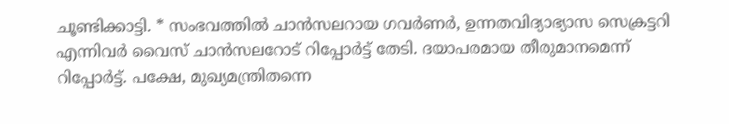ചൂണ്ടിക്കാട്ടി. * സംഭവത്തിൽ ചാൻസലറായ ഗവർണർ, ഉന്നതവിദ്യാഭ്യാസ സെക്രട്ടറി എന്നിവർ വൈസ് ചാൻസലറോട് റിപ്പോർട്ട് തേടി. ദയാപരമായ തീരുമാനമെന്ന് റിപ്പോർട്ട്. പക്ഷേ, മുഖ്യമന്ത്രിതന്നെ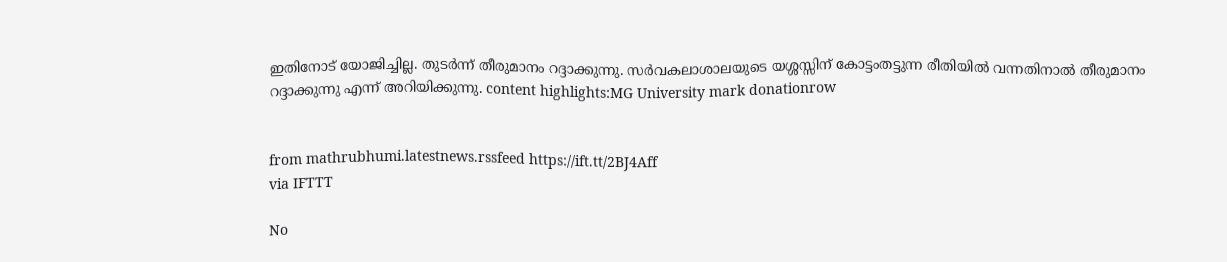ഇതിനോട് യോജിച്ചില്ല. തുടർന്ന് തീരുമാനം റദ്ദാക്കുന്നു. സർവകലാശാലയുടെ യശ്ശസ്സിന് കോട്ടംതട്ടുന്ന രീതിയിൽ വന്നതിനാൽ തീരുമാനം റദ്ദാക്കുന്നു എന്ന് അറിയിക്കുന്നു. content highlights:MG University mark donationrow


from mathrubhumi.latestnews.rssfeed https://ift.tt/2BJ4Aff
via IFTTT

No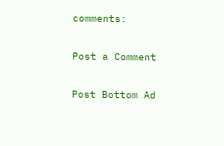comments:

Post a Comment

Post Bottom Ad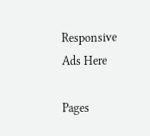Responsive Ads Here

Pages